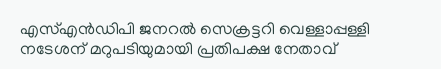എസ്എൻഡിപി ജനറൽ സെക്രട്ടറി വെള്ളാപ്പള്ളി നടേശന് മറുപടിയുമായി പ്രതിപക്ഷ നേതാവ്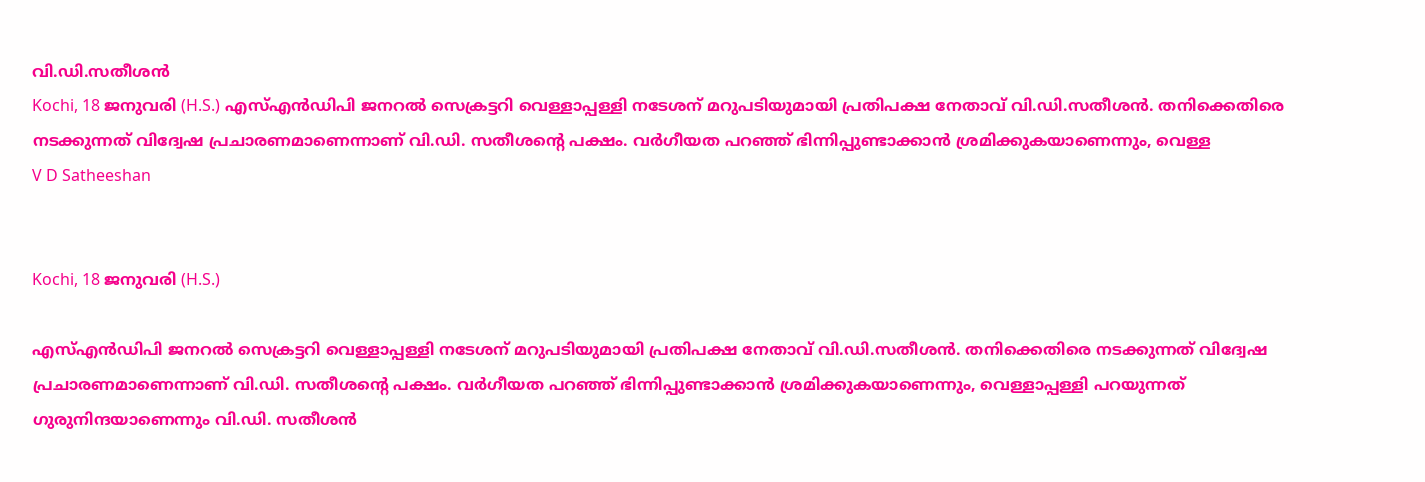വി.ഡി.സതീശൻ
Kochi, 18 ജനുവരി (H.S.) എസ്എൻഡിപി ജനറൽ സെക്രട്ടറി വെള്ളാപ്പള്ളി നടേശന് മറുപടിയുമായി പ്രതിപക്ഷ നേതാവ് വി.ഡി.സതീശൻ. തനിക്കെതിരെ നടക്കുന്നത് വിദ്വേഷ പ്രചാരണമാണെന്നാണ് വി.ഡി. സതീശൻ്റെ പക്ഷം. വർഗീയത പറഞ്ഞ് ഭിന്നിപ്പുണ്ടാക്കാൻ ശ്രമിക്കുകയാണെന്നും, വെള്ള
V D Satheeshan


Kochi, 18 ജനുവരി (H.S.)

എസ്എൻഡിപി ജനറൽ സെക്രട്ടറി വെള്ളാപ്പള്ളി നടേശന് മറുപടിയുമായി പ്രതിപക്ഷ നേതാവ് വി.ഡി.സതീശൻ. തനിക്കെതിരെ നടക്കുന്നത് വിദ്വേഷ പ്രചാരണമാണെന്നാണ് വി.ഡി. സതീശൻ്റെ പക്ഷം. വർഗീയത പറഞ്ഞ് ഭിന്നിപ്പുണ്ടാക്കാൻ ശ്രമിക്കുകയാണെന്നും, വെള്ളാപ്പള്ളി പറയുന്നത് ഗുരുനിന്ദയാണെന്നും വി.ഡി. സതീശൻ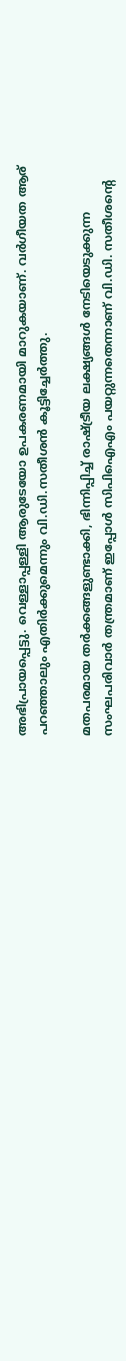അഭിപ്രായപ്പെട്ടു. വെള്ളാപ്പള്ളി ആരുടേയോ ഉപകരണമായി മാറുകയാണ്. വർഗീയത ആര് പറഞ്ഞാലും എതിർക്കുമെന്നും വി.ഡി.സതീശൻ കൂട്ടിച്ചേർത്തു.

മതപരമായ തർക്കങ്ങളുണ്ടാക്കി, ഭിന്നിപ്പിച്ച് രാഷ്ട്രീയ ലക്ഷ്യങ്ങൾ നേടിയെടുക്കുന്ന സംഘപരിവാർ തന്ത്രമാണ് ഇപ്പോൾ സിപിഐഎം പയറ്റുന്നതെന്നാണ് വി.ഡി. സതീശൻ്റെ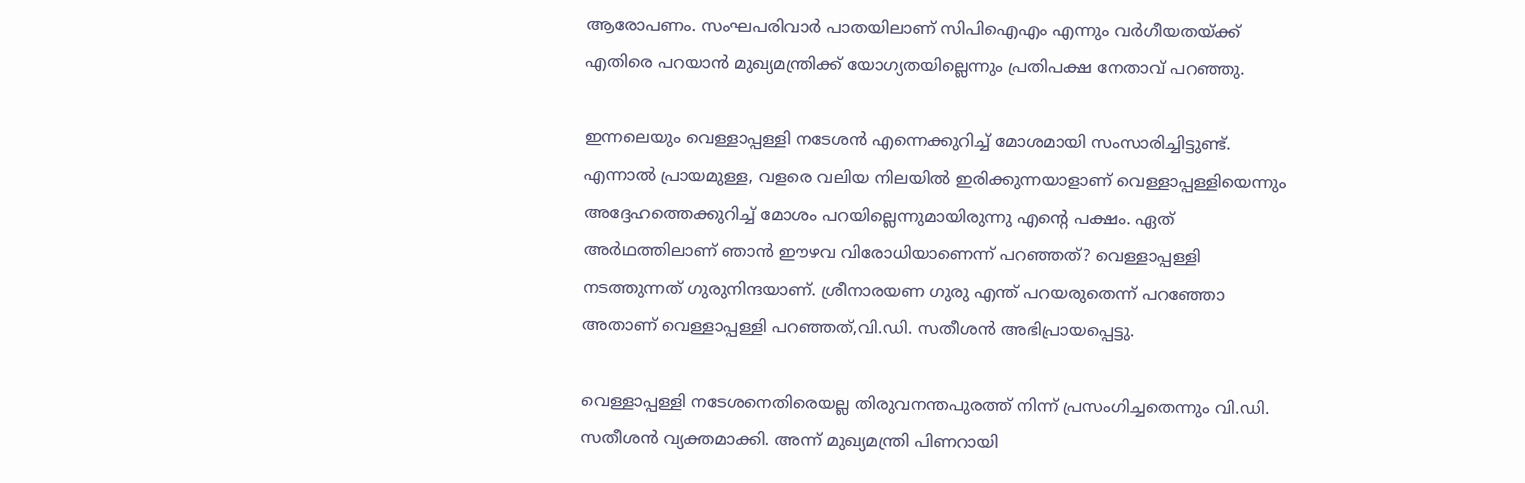ആരോപണം. സംഘപരിവാർ പാതയിലാണ് സിപിഐഎം എന്നും വർഗീയതയ്ക്ക് എതിരെ പറയാൻ മുഖ്യമന്ത്രിക്ക് യോഗ്യതയില്ലെന്നും പ്രതിപക്ഷ നേതാവ് പറഞ്ഞു.

ഇന്നലെയും വെള്ളാപ്പള്ളി നടേശൻ എന്നെക്കുറിച്ച് മോശമായി സംസാരിച്ചിട്ടുണ്ട്. എന്നാൽ പ്രായമുള്ള, വളരെ വലിയ നിലയിൽ ഇരിക്കുന്നയാളാണ് വെള്ളാപ്പള്ളിയെന്നും അദ്ദേഹത്തെക്കുറിച്ച് മോശം പറയില്ലെന്നുമായിരുന്നു എൻ്റെ പക്ഷം. ഏത് അർഥത്തിലാണ് ഞാൻ ഈഴവ വിരോധിയാണെന്ന് പറഞ്ഞത്? വെള്ളാപ്പള്ളി നടത്തുന്നത് ഗുരുനിന്ദയാണ്. ശ്രീനാരയണ ഗുരു എന്ത് പറയരുതെന്ന് പറഞ്ഞോ അതാണ് വെള്ളാപ്പള്ളി പറഞ്ഞത്,വി.ഡി. സതീശൻ അഭിപ്രായപ്പെട്ടു.

വെള്ളാപ്പള്ളി നടേശനെതിരെയല്ല തിരുവനന്തപുരത്ത് നിന്ന് പ്രസംഗിച്ചതെന്നും വി.ഡി. സതീശൻ വ്യക്തമാക്കി. അന്ന് മുഖ്യമന്ത്രി പിണറായി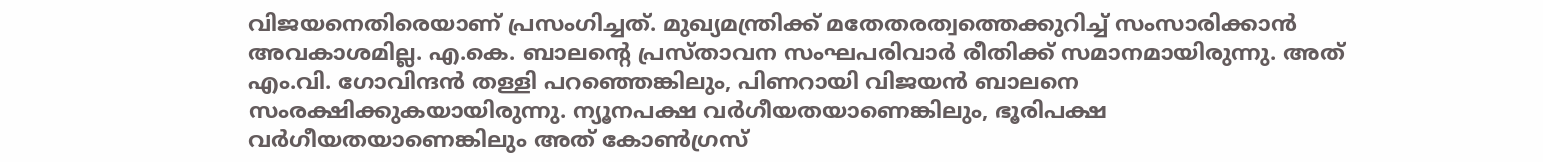വിജയനെതിരെയാണ് പ്രസംഗിച്ചത്. മുഖ്യമന്ത്രിക്ക് മതേതരത്വത്തെക്കുറിച്ച് സംസാരിക്കാൻ അവകാശമില്ല. എ.കെ. ബാലൻ്റെ പ്രസ്താവന സംഘപരിവാർ രീതിക്ക് സമാനമായിരുന്നു. അത് എം.വി. ഗോവിന്ദൻ തള്ളി പറഞ്ഞെങ്കിലും, പിണറായി വിജയൻ ബാലനെ സംരക്ഷിക്കുകയായിരുന്നു. ന്യൂനപക്ഷ വർഗീയതയാണെങ്കിലും, ഭൂരിപക്ഷ വർഗീയതയാണെങ്കിലും അത് കോൺഗ്രസ്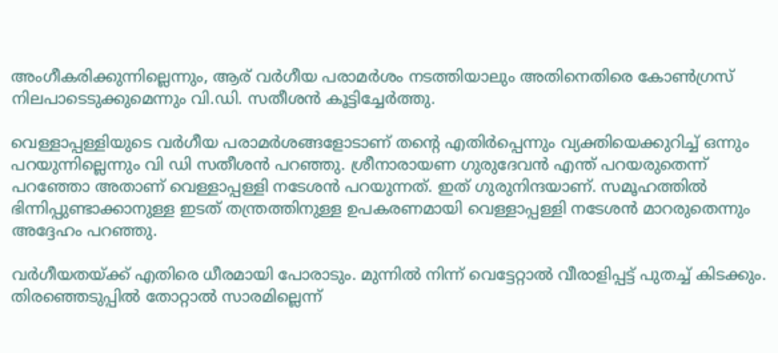അംഗീകരിക്കുന്നില്ലെന്നും, ആര് വർഗീയ പരാമർശം നടത്തിയാലും അതിനെതിരെ കോൺഗ്രസ് നിലപാടെടുക്കുമെന്നും വി.ഡി. സതീശൻ കൂട്ടിച്ചേർത്തു.

വെള്ളാപ്പള്ളിയുടെ വര്‍ഗീയ പരാമര്‍ശങ്ങളോടാണ് തന്റെ എതിര്‍പ്പെന്നും വ്യക്തിയെക്കുറിച്ച് ഒന്നും പറയുന്നില്ലെന്നും വി ഡി സതീശന്‍ പറഞ്ഞു. ശ്രീനാരായണ ഗുരുദേവന്‍ എന്ത് പറയരുതെന്ന് പറഞ്ഞോ അതാണ് വെള്ളാപ്പള്ളി നടേശന്‍ പറയുന്നത്. ഇത് ഗുരുനിന്ദയാണ്. സമൂഹത്തില്‍ ഭിന്നിപ്പുണ്ടാക്കാനുള്ള ഇടത് തന്ത്രത്തിനുള്ള ഉപകരണമായി വെള്ളാപ്പള്ളി നടേശന്‍ മാറരുതെന്നും അദ്ദേഹം പറഞ്ഞു.

വര്‍ഗീയതയ്ക്ക് എതിരെ ധീരമായി പോരാടും. മുന്നില്‍ നിന്ന് വെട്ടേറ്റാല്‍ വീരാളിപ്പട്ട് പുതച്ച് കിടക്കും. തിരഞ്ഞെടുപ്പില്‍ തോറ്റാല്‍ സാരമില്ലെന്ന്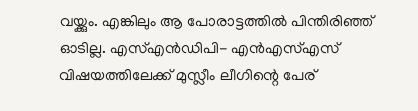വയ്ക്കും. എങ്കിലും ആ പോരാട്ടത്തില്‍ പിന്തിരിഞ്ഞ് ഓടില്ല. എസ്എന്‍ഡിപി- എന്‍എസ്എസ് വിഷയത്തിലേക്ക് മുസ്ലീം ലീഗിന്റെ പേര്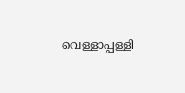വെള്ളാപ്പള്ളി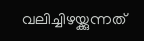വലിച്ചിഴയ്ക്കുന്നത്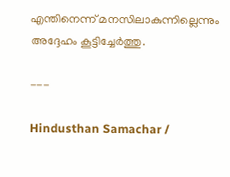എന്തിനെന്ന് മനസിലാകുന്നില്ലെന്നും അദ്ദേഹം കൂട്ടിച്ചേര്‍ത്തു.

---

Hindusthan Samachar /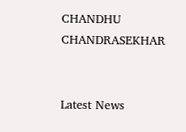CHANDHU CHANDRASEKHAR


Latest News